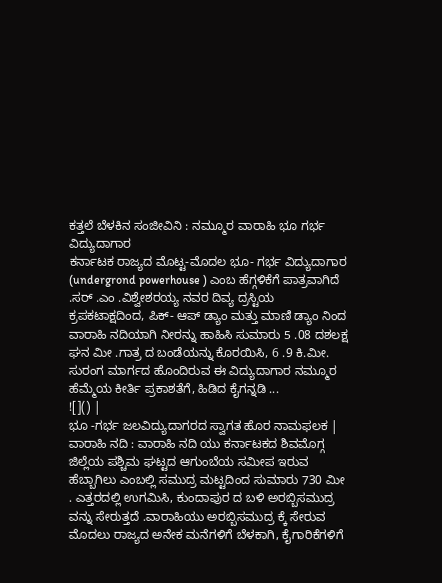ಕತ್ತಲೆ ಬೆಳಕಿನ ಸಂಜೀವಿನಿ : ನಮ್ಮೂರ ವಾರಾಹಿ ಭೂ ಗರ್ಭ ವಿದ್ಯುದಾಗಾರ
ಕರ್ನಾಟಕ ರಾಜ್ಯದ ಮೊಟ್ಟ-ಮೊದಲ ಭೂ- ಗರ್ಭ ವಿದ್ಯುದಾಗಾರ (undergrond powerhouse ) ಎಂಬ ಹೆಗ್ಗಳಿಕೆಗೆ ಪಾತ್ರವಾಗಿದೆ .ಸರ್ .ಎಂ .ವಿಶ್ವೇಶರಯ್ಯ ನವರ ದಿವ್ಯ ದ್ರಸ್ಟಿಯ ಕ್ರಪಕಟಾಕ್ಷದಿಂದ, ಪಿಕ್- ಆಪ್ ಡ್ಯಾಂ ಮತ್ತು ಮಾಣಿ ಡ್ಯಾಂ ನಿಂದ ವಾರಾಹಿ ನದಿಯಾಗಿ ನೀರನ್ನು ಹಾಹಿಸಿ ಸುಮಾರು 5 .08 ದಶಲಕ್ಷ ಘನ ಮೀ .ಗಾತ್ರ ದ ಬಂಡೆಯನ್ನು ಕೊರಯಿಸಿ, 6 .9 ಕಿ.ಮೀ. ಸುರಂಗ ಮಾರ್ಗದ ಹೊಂದಿರುವ ಈ ವಿದ್ಯುದಾಗಾರ ನಮ್ಮೂರ ಹೆಮ್ಮೆಯ ಕೀರ್ತಿ ಪ್ರಕಾಶತೆಗೆ, ಹಿಡಿದ ಕೈಗನ್ನಡಿ ...
![]() |
ಭೂ -ಗರ್ಭ ಜಲವಿದ್ಯುದಾಗರದ ಸ್ವಾಗತ ಹೊರ ನಾಮಫಲಕ |
ವಾರಾಹಿ ನದಿ : ವಾರಾಹಿ ನದಿ ಯು ಕರ್ನಾಟಕದ ಶಿವಮೊಗ್ಗ ಜಿಲ್ಲೆಯ ಪಶ್ಚಿಮ ಘಟ್ಟದ ಆಗುಂಬೆಯ ಸಮೀಪ ಇರುವ ಹೆಬ್ಬಾಗಿಲು ಎಂಬಲ್ಲಿ ಸಮುದ್ರ ಮಟ್ಟದಿಂದ ಸುಮಾರು 730 ಮೀ . ಎತ್ತರದಲ್ಲಿ ಉಗಮಿಸಿ, ಕುಂದಾಪುರ ದ ಬಳಿ ಅರಬ್ಬಿಸಮುದ್ರ ವನ್ನು ಸೇರುತ್ತದೆ .ವಾರಾಹಿಯು ಅರಬ್ಬಿಸಮುದ್ರ ಕ್ಕೆ ಸೇರುವ ಮೊದಲು ರಾಜ್ಯದ ಅನೇಕ ಮನೆಗಳಿಗೆ ಬೆಳಕಾಗಿ, ಕೈಗಾರಿಕೆಗಳಿಗೆ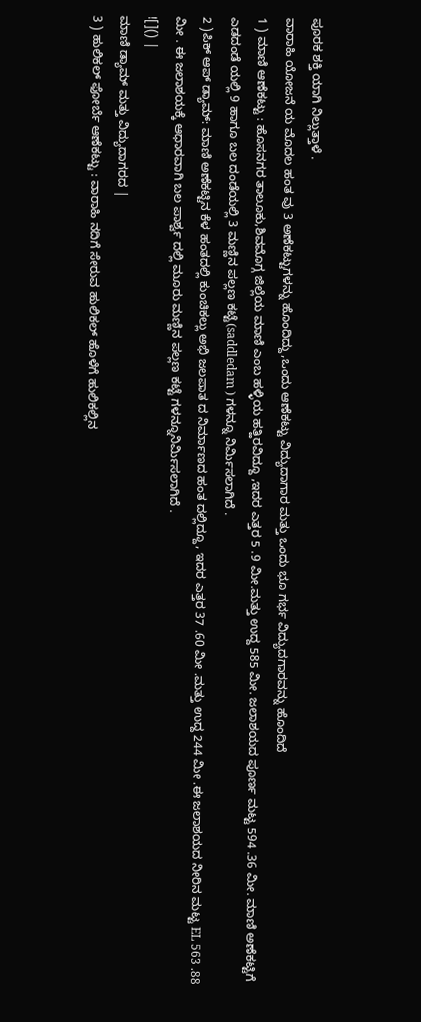ಪೂರಕ ಶಕ್ತಿ ಯಾಗಿ ನಿಲ್ಲುತ್ತಾಳೆ .
ವಾರಾಹಿ ಯೋಜನೆ ಯ ಮೊದಲ ಹಂತ ವು 3 ಅಣೆಕಟ್ಟುಗಳನ್ನು ಹೊಂದಿದ್ದು,ಒಂದು ಆಣೆಕಟ್ಟು ವಿದ್ಯುದಾಗಾರ ಮತ್ತು ಒಂದು ಭೂ ಗರ್ಭ ವಿದ್ಯುದಗಾರವನ್ನು ಹೊಂದಿದೆ
1 ) ಮಾಣಿ ಆಣೆಕಟ್ಟು : ಹೊಸನಗರ ತಾಲೂಕು,ಶಿವಮೊಗ್ಗ ಜಿಲ್ಲೆಯ ಮಾಣಿ ಎಂಬ ಹಳ್ಳಿಯ ಹತ್ಹಿರವಿದ್ದೂ ,ಇದರ ಎತ್ತರ 5 .9 ಮೀ.ಮತ್ತು ಉದ್ದ 585 ಮೀ. ಜಲಾಶಯದ ಪೂರ್ಣ ಮಟ್ಟ 594 .36 ಮೀ. ಮಾಣಿ ಅಣೆಕಟ್ಟಿಗೆ ಎಡದಂಡೆ ಯಲ್ಲಿ 9 ಹಾಗೂ ಬಲ ದಂಡೆಯಲ್ಲಿ 3 ಮಣ್ಣಿನ ಪಲ್ಲಣ ಕಟ್ಟೆ(saddledam ) ಗಳನ್ನೂ ನಿರ್ಮಿಸಲಾಗಿದೆ .
2 )ಪಿಕ್ ಆಪ್ ಡ್ಯಾಮ್: ಮಾಣಿ ಅಣೆಕಟ್ಟಿನ ಕೆಳ ಹಂತದಲ್ಲಿ ಕುಂಚಿಕಲ್ಲು ಅಭಿ ಜಲಪಾತ ದ ನಿರ್ಮಾಣದ ಹಂತ ದಲ್ಲಿದ್ದೂ, ಇದರ ಎತ್ತರ 37 .60 ಮೀ .ಮತ್ತು ಉದ್ದ 244 ಮೀ .ಈ ಜಲಾಶಯದ ನೀರಿನ ಮಟ್ಟ EL 563 .88 ಮೀ . ಈ ಜಲಾಶಯಕ್ಕೆ ಆಧಾರವಾಗಿ ಬಲ ಪಾರ್ಶ್ವ ದಲ್ಲಿ ಮೂರು ಮಣ್ಣಿನ ಪಲ್ಲಣ ಕಟ್ಟೆ ಗಳನ್ನೂನಿರ್ಮಿಸಲಾಗಿದೆ .
![]() |
ಮಾಣಿ ಡ್ಯಾಮ್ ಮತ್ತು ವಿದ್ಯುದಾಗರದ |
3 ) ಹುಲಿಕಲ್ ಫೋರ್ಬೆ ಆಣೆಕಟ್ಟು : ವಾರಾಹಿ ನದಿಗೆ ಸೇರುವ ಹುಲಿಕಲ್ ಹೊಳೆಗೆ ಹುಲಿಕಲ್ಲಿನ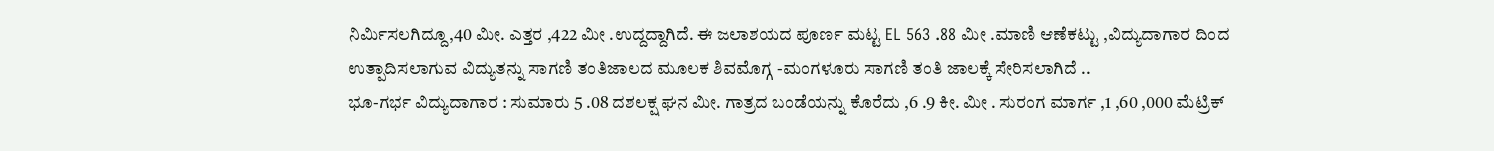ನಿರ್ಮಿಸಲಗಿದ್ದೂ,40 ಮೀ. ಎತ್ತರ ,422 ಮೀ .ಉದ್ದದ್ದಾಗಿದೆ. ಈ ಜಲಾಶಯದ ಪೂರ್ಣ ಮಟ್ಟ EL 563 .88 ಮೀ .ಮಾಣಿ ಆಣೆಕಟ್ಟು ,ವಿದ್ಯುದಾಗಾರ ದಿಂದ ಉತ್ಪಾದಿಸಲಾಗುವ ವಿದ್ಯುತನ್ನು ಸಾಗಣಿ ತಂತಿಜಾಲದ ಮೂಲಕ ಶಿವಮೊಗ್ಗ -ಮಂಗಳೂರು ಸಾಗಣಿ ತಂತಿ ಜಾಲಕ್ಕೆ ಸೇರಿಸಲಾಗಿದೆ ..
ಭೂ-ಗರ್ಭ ವಿದ್ಯುದಾಗಾರ : ಸುಮಾರು 5 .08 ದಶಲಕ್ಷ ಘನ ಮೀ. ಗಾತ್ರದ ಬಂಡೆಯನ್ನು ಕೊರೆದು ,6 .9 ಕೀ. ಮೀ . ಸುರಂಗ ಮಾರ್ಗ ,1 ,60 ,000 ಮೆಟ್ರಿಕ್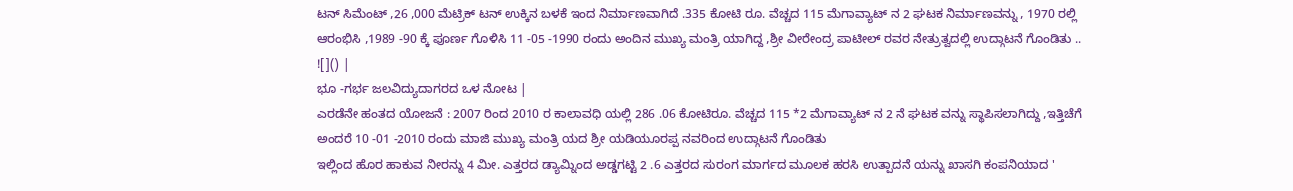ಟನ್ ಸಿಮೆಂಟ್ ,26 ,000 ಮೆಟ್ರಿಕ್ ಟನ್ ಉಕ್ಕಿನ ಬಳಕೆ ಇಂದ ನಿರ್ಮಾಣವಾಗಿದೆ .335 ಕೋಟಿ ರೂ. ವೆಚ್ಚದ 115 ಮೆಗಾವ್ಯಾಟ್ ನ 2 ಘಟಕ ನಿರ್ಮಾಣವನ್ನು , 1970 ರಲ್ಲಿ ಆರಂಭಿಸಿ ,1989 -90 ಕ್ಕೆ ಪೂರ್ಣ ಗೊಳಿಸಿ 11 -05 -1990 ರಂದು ಅಂದಿನ ಮುಖ್ಯ ಮಂತ್ರಿ ಯಾಗಿದ್ದ ,ಶ್ರೀ ವೀರೇಂದ್ರ ಪಾಟೀಲ್ ರವರ ನೇತ್ರುತ್ವದಲ್ಲಿ ಉದ್ಗಾಟನೆ ಗೊಂಡಿತು ..
![]() |
ಭೂ -ಗರ್ಭ ಜಲವಿದ್ಯುದಾಗರದ ಒಳ ನೋಟ |
ಎರಡೆನೇ ಹಂತದ ಯೋಜನೆ : 2007 ರಿಂದ 2010 ರ ಕಾಲಾವಧಿ ಯಲ್ಲಿ 286 .06 ಕೋಟಿರೂ. ವೆಚ್ಚದ 115 *2 ಮೆಗಾವ್ಯಾಟ್ ನ 2 ನೆ ಘಟಕ ವನ್ನು ಸ್ಥಾಪಿಸಲಾಗಿದ್ದು ,ಇತ್ತಿಚೆಗೆ ಅಂದರೆ 10 -01 -2010 ರಂದು ಮಾಜಿ ಮುಖ್ಯ ಮಂತ್ರಿ ಯದ ಶ್ರೀ ಯಡಿಯೂರಪ್ಪ ನವರಿಂದ ಉದ್ಗಾಟನೆ ಗೊಂಡಿತು
ಇಲ್ಲಿಂದ ಹೊರ ಹಾಕುವ ನೀರನ್ನು 4 ಮೀ. ಎತ್ತರದ ಡ್ಯಾಮ್ನಿಂದ ಅಡ್ಡಗಟ್ಟಿ 2 .6 ಎತ್ತರದ ಸುರಂಗ ಮಾರ್ಗದ ಮೂಲಕ ಹರಸಿ ಉತ್ಪಾದನೆ ಯನ್ನು ಖಾಸಗಿ ಕಂಪನಿಯಾದ '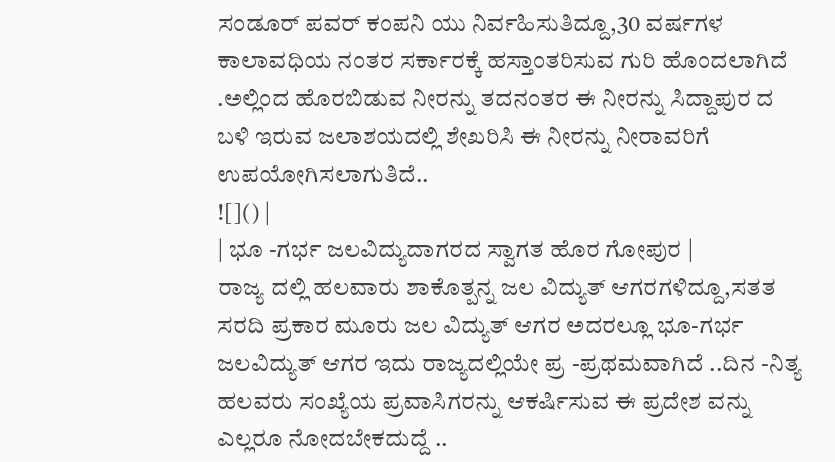ಸಂಡೂರ್ ಪವರ್ ಕಂಪನಿ ಯು ನಿರ್ವಹಿಸುತಿದ್ದೂ,30 ವರ್ಷಗಳ ಕಾಲಾವಧಿಯ ನಂತರ ಸರ್ಕಾರಕ್ಕೆ ಹಸ್ತಾಂತರಿಸುವ ಗುರಿ ಹೊಂದಲಾಗಿದೆ .ಅಲ್ಲಿಂದ ಹೊರಬಿಡುವ ನೀರನ್ನು ತದನಂತರ ಈ ನೀರನ್ನು ಸಿದ್ದಾಪುರ ದ ಬಳಿ ಇರುವ ಜಲಾಶಯದಲ್ಲಿ ಶೇಖರಿಸಿ ಈ ನೀರನ್ನು ನೀರಾವರಿಗೆ ಉಪಯೋಗಿಸಲಾಗುತಿದೆ..
![]() |
| ಭೂ -ಗರ್ಭ ಜಲವಿದ್ಯುದಾಗರದ ಸ್ವಾಗತ ಹೊರ ಗೋಪುರ |
ರಾಜ್ಯ ದಲ್ಲಿ ಹಲವಾರು ಶಾಕೊತ್ಪನ್ನ ಜಲ ವಿದ್ಯುತ್ ಆಗರಗಳಿದ್ದೂ,ಸತತ ಸರದಿ ಪ್ರಕಾರ ಮೂರು ಜಲ ವಿದ್ಯುತ್ ಆಗರ ಅದರಲ್ಲೂ ಭೂ-ಗರ್ಭ ಜಲವಿದ್ಯುತ್ ಆಗರ ಇದು ರಾಜ್ಯದಲ್ಲಿಯೇ ಪ್ರ -ಪ್ರಥಮವಾಗಿದೆ ..ದಿನ -ನಿತ್ಯ ಹಲವರು ಸಂಖ್ಯೆಯ ಪ್ರವಾಸಿಗರನ್ನು ಆಕರ್ಷಿಸುವ ಈ ಪ್ರದೇಶ ವನ್ನು ಎಲ್ಲರೂ ನೋದಬೇಕದುದ್ದೆ ..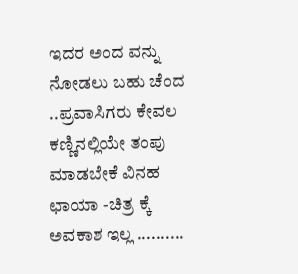ಇದರ ಅಂದ ವನ್ನು ನೋಡಲು ಬಹು ಚೆಂದ ..ಪ್ರವಾಸಿಗರು ಕೇವಲ ಕಣ್ಣಿನಲ್ಲಿಯೇ ತಂಪು ಮಾಡಬೇಕೆ ವಿನಹ ಛಾಯಾ -ಚಿತ್ರ ಕ್ಕೆ ಅವಕಾಶ ಇಲ್ಲ ..........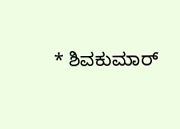* ಶಿವಕುಮಾರ್